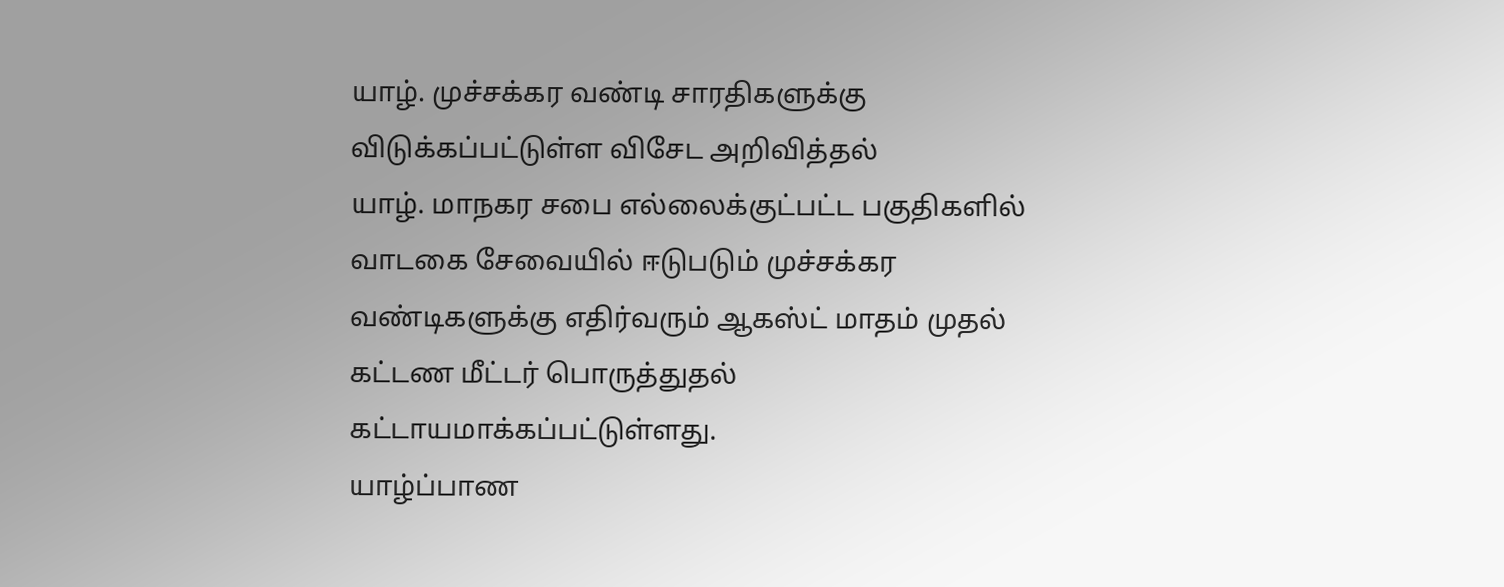யாழ். முச்சக்கர வண்டி சாரதிகளுக்கு விடுக்கப்பட்டுள்ள விசேட அறிவித்தல்
யாழ். மாநகர சபை எல்லைக்குட்பட்ட பகுதிகளில் வாடகை சேவையில் ஈடுபடும் முச்சக்கர வண்டிகளுக்கு எதிர்வரும் ஆகஸ்ட் மாதம் முதல் கட்டண மீட்டர் பொருத்துதல் கட்டாயமாக்கப்பட்டுள்ளது.
யாழ்ப்பாண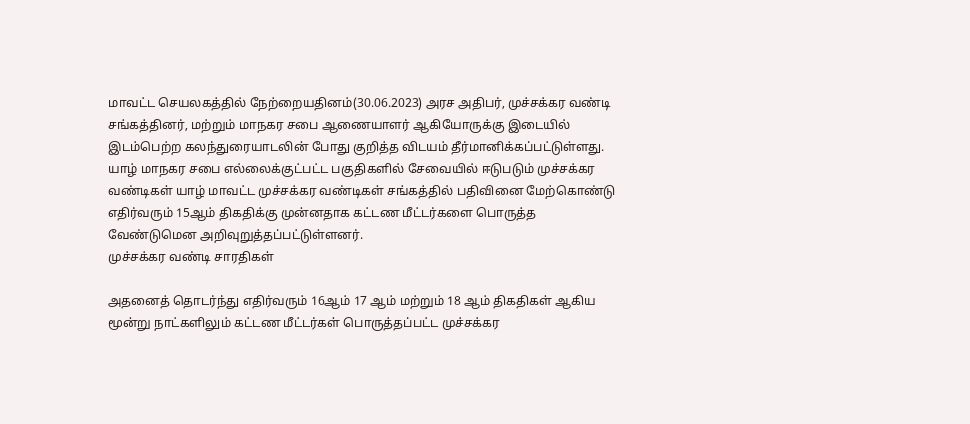மாவட்ட செயலகத்தில் நேற்றையதினம்(30.06.2023) அரச அதிபர், முச்சக்கர வண்டி சங்கத்தினர், மற்றும் மாநகர சபை ஆணையாளர் ஆகியோருக்கு இடையில் இடம்பெற்ற கலந்துரையாடலின் போது குறித்த விடயம் தீர்மானிக்கப்பட்டுள்ளது.
யாழ் மாநகர சபை எல்லைக்குட்பட்ட பகுதிகளில் சேவையில் ஈடுபடும் முச்சக்கர வண்டிகள் யாழ் மாவட்ட முச்சக்கர வண்டிகள் சங்கத்தில் பதிவினை மேற்கொண்டு எதிர்வரும் 15ஆம் திகதிக்கு முன்னதாக கட்டண மீட்டர்களை பொருத்த வேண்டுமென அறிவுறுத்தப்பட்டுள்ளனர்.
முச்சக்கர வண்டி சாரதிகள்

அதனைத் தொடர்ந்து எதிர்வரும் 16ஆம் 17 ஆம் மற்றும் 18 ஆம் திகதிகள் ஆகிய மூன்று நாட்களிலும் கட்டண மீட்டர்கள் பொருத்தப்பட்ட முச்சக்கர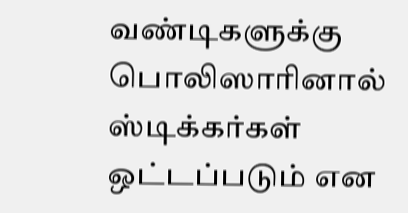வண்டிகளுக்கு பொலிஸாரினால் ஸ்டிக்கர்கள் ஒட்டப்படும் என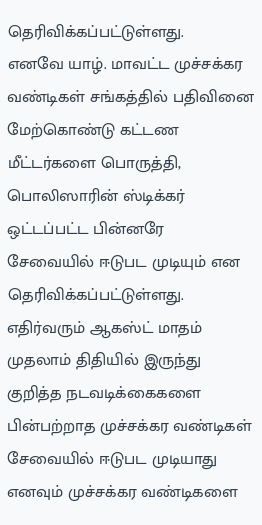தெரிவிக்கப்பட்டுள்ளது.
எனவே யாழ். மாவட்ட முச்சக்கர வண்டிகள் சங்கத்தில் பதிவினை மேற்கொண்டு கட்டண மீட்டர்களை பொருத்தி, பொலிஸாரின் ஸ்டிக்கர் ஒட்டப்பட்ட பின்னரே சேவையில் ஈடுபட முடியும் என தெரிவிக்கப்பட்டுள்ளது.
எதிர்வரும் ஆகஸ்ட் மாதம் முதலாம் திதியில் இருந்து குறித்த நடவடிக்கைகளை
பின்பற்றாத முச்சக்கர வண்டிகள் சேவையில் ஈடுபட முடியாது எனவும் முச்சக்கர வண்டிகளை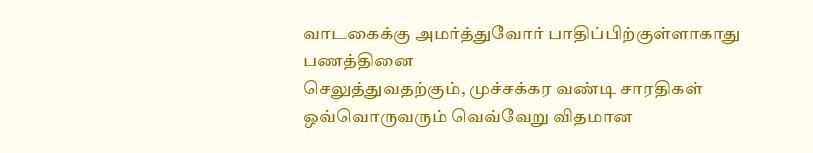வாடகைக்கு அமர்த்துவோர் பாதிப்பிற்குள்ளாகாது பணத்தினை
செலுத்துவதற்கும், முச்சக்கர வண்டி சாரதிகள் ஒவ்வொருவரும் வெவ்வேறு விதமான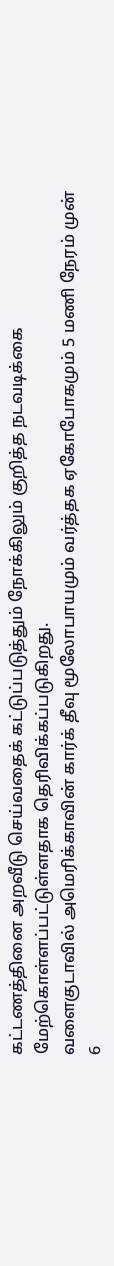கட்டணத்தினை அறவீடு செய்வதைக் கட்டுப்படுத்தும் நோக்கிலும் குறித்த நடவடிக்கை
மேற்கொள்ளப்பட்டுள்ளதாக தெரிவிக்கப்படுகிறது.
வளைகுடாவில் அமெரிக்காவின் கார்க் தீவு மூலோபாயமும் வர்த்தக ஏகோபோகமும் 5 மணி நேரம் முன்
6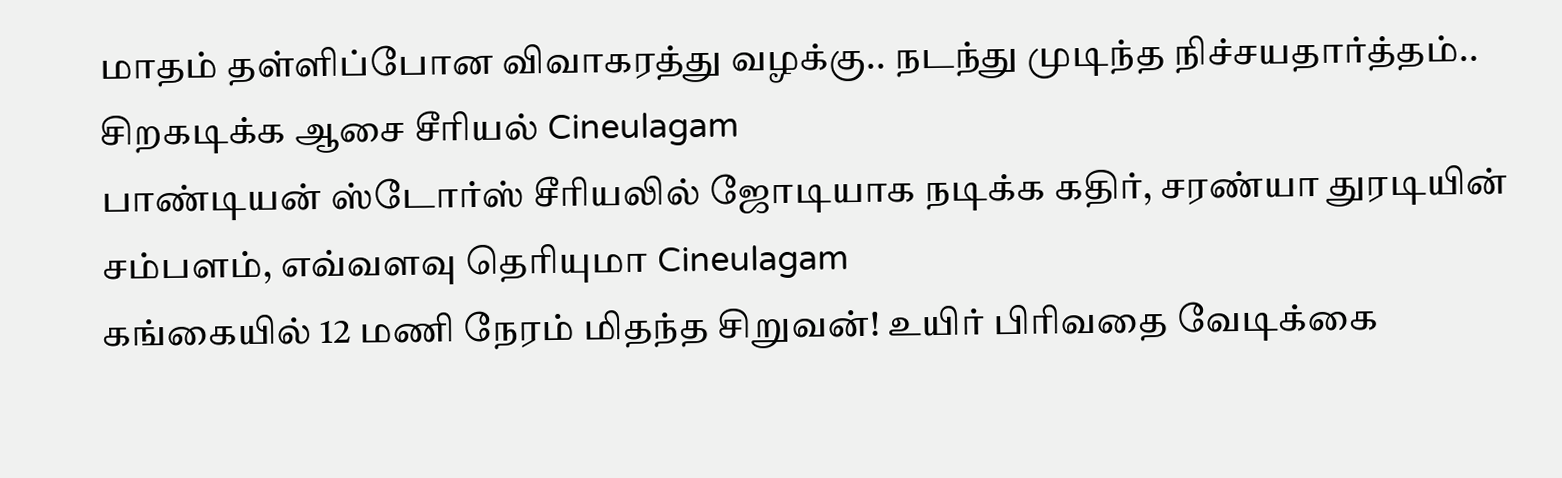மாதம் தள்ளிப்போன விவாகரத்து வழக்கு.. நடந்து முடிந்த நிச்சயதார்த்தம்.. சிறகடிக்க ஆசை சீரியல் Cineulagam
பாண்டியன் ஸ்டோர்ஸ் சீரியலில் ஜோடியாக நடிக்க கதிர், சரண்யா துரடியின் சம்பளம், எவ்வளவு தெரியுமா Cineulagam
கங்கையில் 12 மணி நேரம் மிதந்த சிறுவன்! உயிர் பிரிவதை வேடிக்கை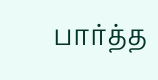பார்த்த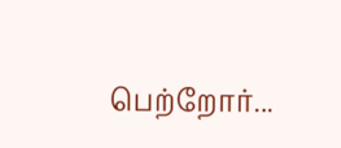பெற்றோர்...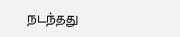நடந்தது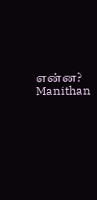என்ன? Manithan